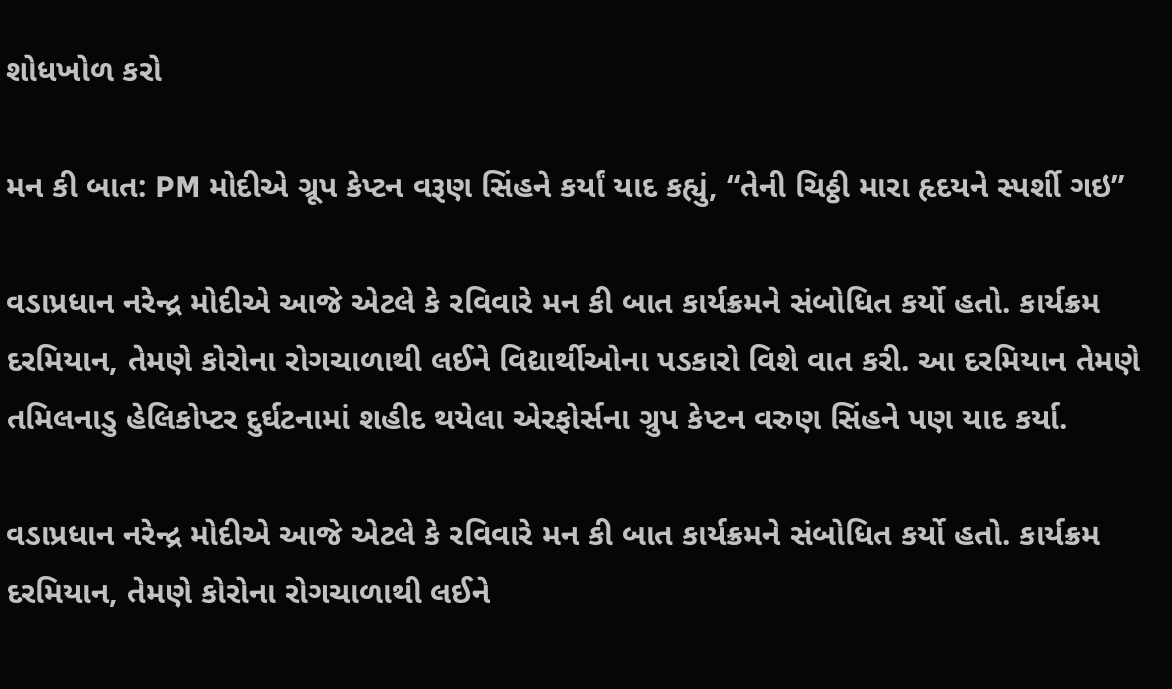શોધખોળ કરો

મન કી બાત: PM મોદીએ ગ્રૂપ કેપ્ટન વરૂણ સિંહને કર્યાં યાદ કહ્યું, “તેની ચિઠ્ઠી મારા હૃદયને સ્પર્શી ગઇ”

વડાપ્રધાન નરેન્દ્ર મોદીએ આજે એટલે કે રવિવારે મન કી બાત કાર્યક્રમને સંબોધિત કર્યો હતો. કાર્યક્રમ દરમિયાન, તેમણે કોરોના રોગચાળાથી લઈને વિદ્યાર્થીઓના પડકારો વિશે વાત કરી. આ દરમિયાન તેમણે તમિલનાડુ હેલિકોપ્ટર દુર્ઘટનામાં શહીદ થયેલા એરફોર્સના ગ્રુપ કેપ્ટન વરુણ સિંહને પણ યાદ કર્યા.

વડાપ્રધાન નરેન્દ્ર મોદીએ આજે એટલે કે રવિવારે મન કી બાત કાર્યક્રમને સંબોધિત કર્યો હતો. કાર્યક્રમ દરમિયાન, તેમણે કોરોના રોગચાળાથી લઈને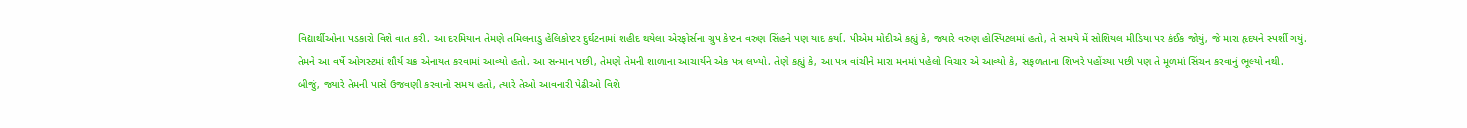વિદ્યાર્થીઓના પડકારો વિશે વાત કરી. આ દરમિયાન તેમણે તમિલનાડુ હેલિકોપ્ટર દુર્ઘટનામાં શહીદ થયેલા એરફોર્સના ગ્રુપ કેપ્ટન વરુણ સિંહને પણ યાદ કર્યા. પીએમ મોદીએ કહ્યું કે, જ્યારે વરુણ હોસ્પિટલમાં હતો, તે સમયે મેં સોશિયલ મીડિયા પર કંઈક જોયું, જે મારા હૃદયને સ્પર્શી ગયું. તેમને આ વર્ષે ઓગસ્ટમાં શૌર્ય ચક્ર એનાયત કરવામાં આવ્યો હતો. આ સન્માન પછી, તેમણે તેમની શાળાના આચાર્યને એક પત્ર લખ્યો. તેણે કહ્યું કે, આ પત્ર વાંચીને મારા મનમાં પહેલો વિચાર એ આવ્યો કે, સફળતાના શિખરે પહોંચ્યા પછી પણ તે મૂળમાં સિંચન કરવાનું ભૂલ્યો નથી. બીજું, જ્યારે તેમની પાસે ઉજવણી કરવાનો સમય હતો, ત્યારે તેઓ આવનારી પેઢીઓ વિશે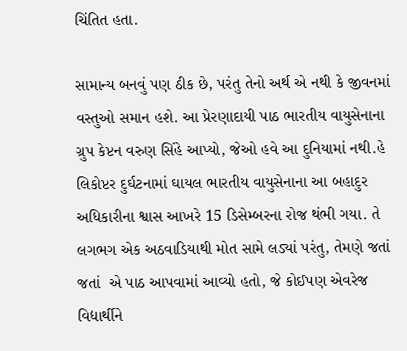ચિંતિત હતા.

સામાન્ય બનવું પણ ઠીક છે, પરંતુ તેનો અર્થ એ નથી કે જીવનમાં વસ્તુઓ સમાન હશે. આ પ્રેરણાદાયી પાઠ ભારતીય વાયુસેનાના ગ્રુપ કેપ્ટન વરુણ સિંહે આપ્યો, જેઓ હવે આ દુનિયામાં નથી.હે લિકોપ્ટર દુર્ઘટનામાં ઘાયલ ભારતીય વાયુસેનાના આ બહાદુર અધિકારીના શ્વાસ આખરે 15 ડિસેમ્બરના રોજ થંભી ગયા. તે લગભગ એક અઠવાડિયાથી મોત સામે લડ્યાં પરંતુ, તેમણે જતાં જતાં  એ પાઠ આપવામાં આવ્યો હતો, જે કોઈપણ એવરેજ વિદ્યાર્થીને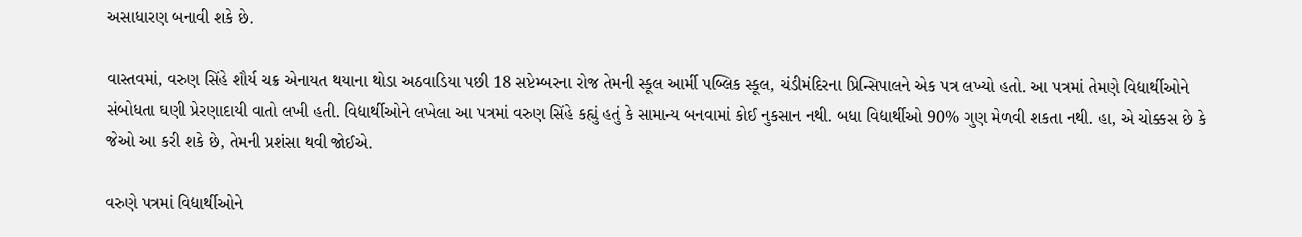અસાધારણ બનાવી શકે છે.

વાસ્તવમાં, વરુણ સિંહે શૌર્ય ચક્ર એનાયત થયાના થોડા અઠવાડિયા પછી 18 સપ્ટેમ્બરના રોજ તેમની સ્કૂલ આર્મી પબ્લિક સ્કૂલ, ચંડીમંદિરના પ્રિન્સિપાલને એક પત્ર લખ્યો હતો. આ પત્રમાં તેમણે વિદ્યાર્થીઓને સંબોધતા ઘણી પ્રેરણાદાયી વાતો લખી હતી. વિદ્યાર્થીઓને લખેલા આ પત્રમાં વરુણ સિંહે કહ્યું હતું કે સામાન્ય બનવામાં કોઈ નુકસાન નથી. બધા વિદ્યાર્થીઓ 90% ગુણ મેળવી શકતા નથી. હા, એ ચોક્કસ છે કે જેઓ આ કરી શકે છે, તેમની પ્રશંસા થવી જોઈએ.

વરુણે પત્રમાં વિદ્યાર્થીઓને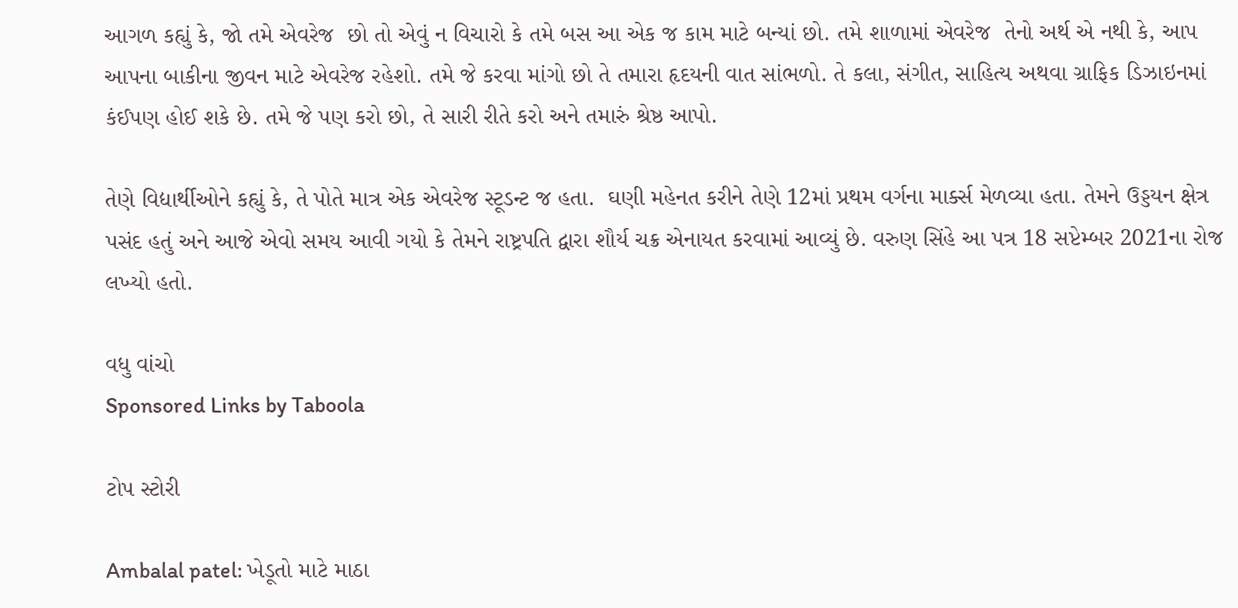આગળ કહ્યું કે, જો તમે એવરેજ  છો તો એવું ન વિચારો કે તમે બસ આ એક જ કામ માટે બન્યાં છો. તમે શાળામાં એવરેજ  તેનો અર્થ એ નથી કે, આપ આપના બાકીના જીવન માટે એવરેજ રહેશો. તમે જે કરવા માંગો છો તે તમારા હૃદયની વાત સાંભળો. તે કલા, સંગીત, સાહિત્ય અથવા ગ્રાફિક ડિઝાઇનમાં કંઈપણ હોઈ શકે છે. તમે જે પણ કરો છો, તે સારી રીતે કરો અને તમારું શ્રેષ્ઠ આપો.

તેણે વિદ્યાર્થીઓને કહ્યું કે, તે પોતે માત્ર એક એવરેજ સ્ટૂડન્ટ જ હતા.  ઘણી મહેનત કરીને તેણે 12માં પ્રથમ વર્ગના માર્ક્સ મેળવ્યા હતા. તેમને ઉડ્ડયન ક્ષેત્ર પસંદ હતું અને આજે એવો સમય આવી ગયો કે તેમને રાષ્ટ્રપતિ દ્વારા શૌર્ય ચક્ર એનાયત કરવામાં આવ્યું છે. વરુણ સિંહે આ પત્ર 18 સપ્ટેમ્બર 2021ના રોજ લખ્યો હતો.

વધુ વાંચો
Sponsored Links by Taboola

ટોપ સ્ટોરી

Ambalal patel: ખેડૂતો માટે માઠા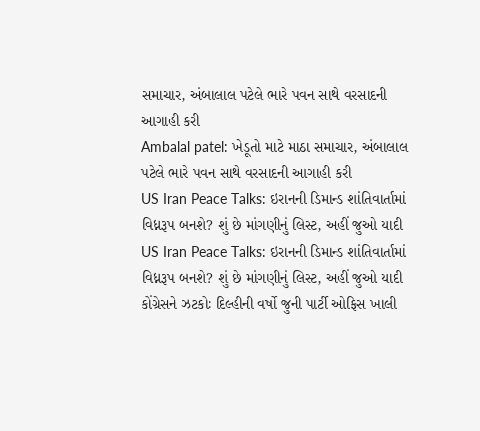સમાચાર, અંબાલાલ પટેલે ભારે પવન સાથે વરસાદની આગાહી કરી
Ambalal patel: ખેડૂતો માટે માઠા સમાચાર, અંબાલાલ પટેલે ભારે પવન સાથે વરસાદની આગાહી કરી
US Iran Peace Talks: ઇરાનની ડિમાન્ડ શાંતિવાર્તામાં વિધ્નરૂપ બનશે? શું છે માંગણીનું લિસ્ટ, અહીં જુઓ યાદી
US Iran Peace Talks: ઇરાનની ડિમાન્ડ શાંતિવાર્તામાં વિધ્નરૂપ બનશે? શું છે માંગણીનું લિસ્ટ, અહીં જુઓ યાદી
કોંગ્રેસને ઝટકોઃ દિલ્હીની વર્ષો જુની પાર્ટી ઓફિસ ખાલી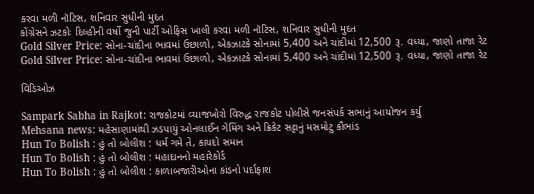કરવા મળી નૉટિસ, શનિવાર સુધીની મુદત
કોંગ્રેસને ઝટકોઃ દિલ્હીની વર્ષો જુની પાર્ટી ઓફિસ ખાલી કરવા મળી નૉટિસ, શનિવાર સુધીની મુદત
Gold Silver Price: સોના-ચાંદીના ભાવમાં ઉછાળો, એકઝાટકે સોનામાં 5,400 અને ચાંદીમાં 12,500 રૂ. વધ્યા, જાણો તાજા રેટ
Gold Silver Price: સોના-ચાંદીના ભાવમાં ઉછાળો, એકઝાટકે સોનામાં 5,400 અને ચાંદીમાં 12,500 રૂ. વધ્યા, જાણો તાજા રેટ

વિડિઓઝ

Sampark Sabha in Rajkot: રાજકોટમાં વ્યાજખોરો વિરુદ્ધ રાજકોટ પોલીસે જનસંપર્ક સભાનું આયોજન કર્યુ
Mehsana news: મહેસાણામાંથી ઝડપાયું ઓનલાઈન ગેમિંગ અને ક્રિકેટ સટ્ટાનું મસમોટુ કૌભાંડ
Hun To Bolish : હું તો બોલીશ : ધર્મ ગમે તે, કાયદો સમાન
Hun To Bolish : હું તો બોલીશ : મહાદાનનો મહારેકોર્ડ
Hun To Bolish : હું તો બોલીશ : કાળાબજારીઓના કાંડનો પર્દાફાશ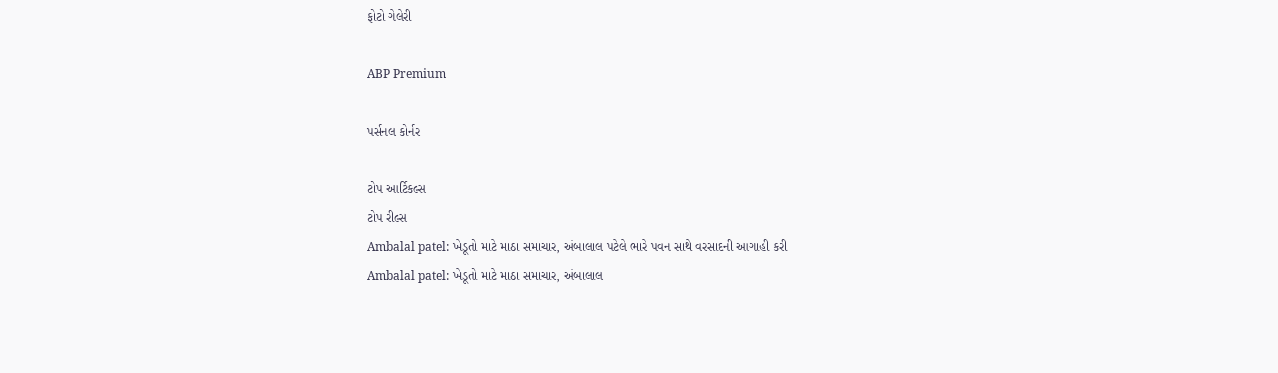ફોટો ગેલેરી

ABP Premium

પર્સનલ કોર્નર

ટોપ આર્ટિકલ્સ
ટોપ રીલ્સ
Ambalal patel: ખેડૂતો માટે માઠા સમાચાર, અંબાલાલ પટેલે ભારે પવન સાથે વરસાદની આગાહી કરી
Ambalal patel: ખેડૂતો માટે માઠા સમાચાર, અંબાલાલ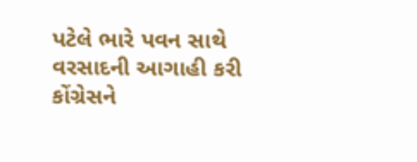પટેલે ભારે પવન સાથે વરસાદની આગાહી કરી
કોંગ્રેસને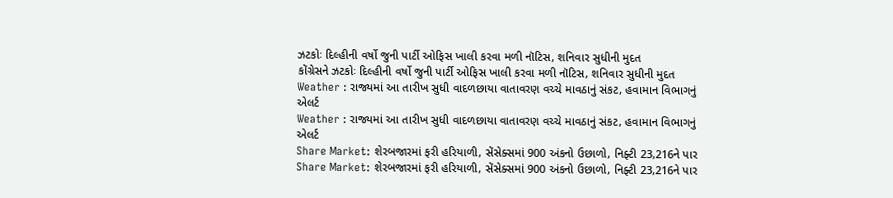ઝટકોઃ દિલ્હીની વર્ષો જુની પાર્ટી ઓફિસ ખાલી કરવા મળી નૉટિસ, શનિવાર સુધીની મુદત
કોંગ્રેસને ઝટકોઃ દિલ્હીની વર્ષો જુની પાર્ટી ઓફિસ ખાલી કરવા મળી નૉટિસ, શનિવાર સુધીની મુદત
Weather : રાજ્યમાં આ તારીખ સુધી વાદળછાયા વાતાવરણ વચ્ચે માવઠાનું સંકટ, હવામાન વિભાગનું એલર્ટ
Weather : રાજ્યમાં આ તારીખ સુધી વાદળછાયા વાતાવરણ વચ્ચે માવઠાનું સંકટ, હવામાન વિભાગનું એલર્ટ
Share Market: શેરબજારમાં ફરી હરિયાળી, સેંસેક્સમાં 900 અંકનો ઉછાળો, નિફ્ટી 23,216ને પાર
Share Market: શેરબજારમાં ફરી હરિયાળી, સેંસેક્સમાં 900 અંકનો ઉછાળો, નિફ્ટી 23,216ને પાર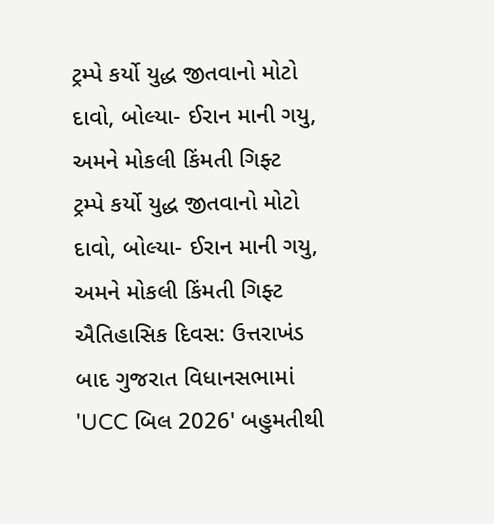ટ્રમ્પે કર્યો યુદ્ધ જીતવાનો મોટો દાવો, બોલ્યા- ઈરાન માની ગયુ, અમને મોકલી કિંમતી ગિફ્ટ
ટ્રમ્પે કર્યો યુદ્ધ જીતવાનો મોટો દાવો, બોલ્યા- ઈરાન માની ગયુ, અમને મોકલી કિંમતી ગિફ્ટ
ઐતિહાસિક દિવસ: ઉત્તરાખંડ બાદ ગુજરાત વિધાનસભામાં 'UCC બિલ 2026' બહુમતીથી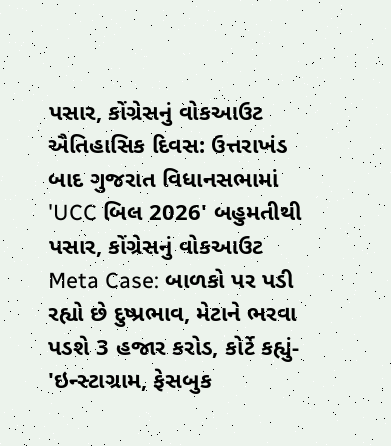પસાર, કોંગ્રેસનું વોકઆઉટ
ઐતિહાસિક દિવસ: ઉત્તરાખંડ બાદ ગુજરાત વિધાનસભામાં 'UCC બિલ 2026' બહુમતીથી પસાર, કોંગ્રેસનું વોકઆઉટ
Meta Case: બાળકો પર પડી રહ્યો છે દુષ્પ્રભાવ, મેટાને ભરવા પડશે 3 હજાર કરોડ, કોર્ટે કહ્યું- 'ઇન્સ્ટાગ્રામ, ફેસબુક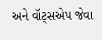અને વૉટ્સએપ જેવા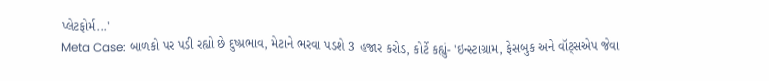પ્લેટફોર્મ...'
Meta Case: બાળકો પર પડી રહ્યો છે દુષ્પ્રભાવ, મેટાને ભરવા પડશે 3 હજાર કરોડ, કોર્ટે કહ્યું- 'ઇન્સ્ટાગ્રામ, ફેસબુક અને વૉટ્સએપ જેવા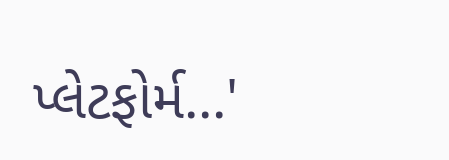પ્લેટફોર્મ...'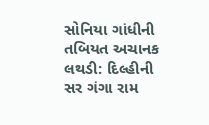સોનિયા ગાંધીની તબિયત અચાનક લથડી: દિલ્હીની સર ગંગા રામ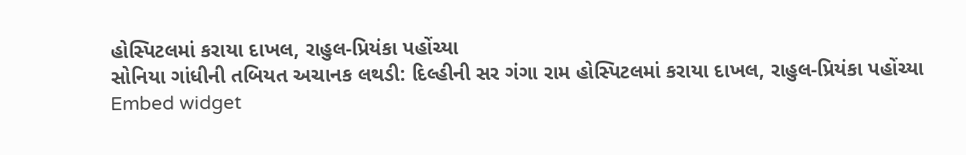હોસ્પિટલમાં કરાયા દાખલ, રાહુલ-પ્રિયંકા પહોંચ્યા
સોનિયા ગાંધીની તબિયત અચાનક લથડી: દિલ્હીની સર ગંગા રામ હોસ્પિટલમાં કરાયા દાખલ, રાહુલ-પ્રિયંકા પહોંચ્યા
Embed widget